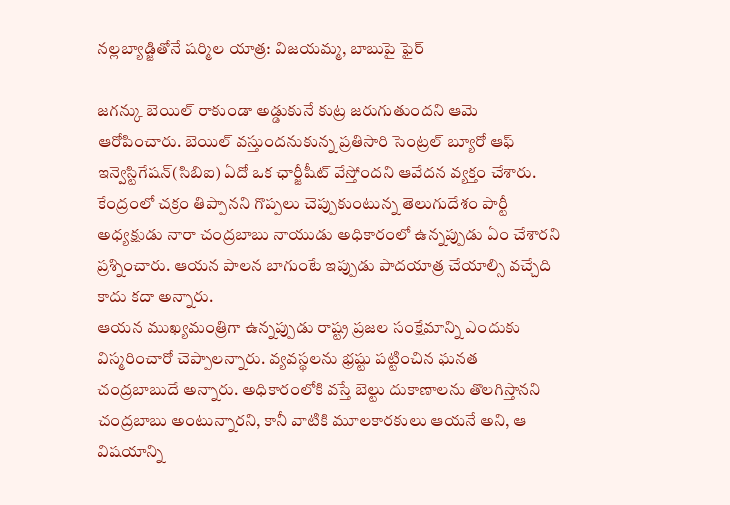నల్లబ్యాడ్జితోనే షర్మిల యాత్ర: విజయమ్మ, బాబుపై ఫైర్

జగన్కు బెయిల్ రాకుండా అడ్డుకునే కుట్ర జరుగుతుందని ఆమె ఆరోపించారు. బెయిల్ వస్తుందనుకున్న ప్రతిసారి సెంట్రల్ బ్యూరో ఆఫ్ ఇన్వెస్టిగేషన్(సిబిఐ) ఏదో ఒక ఛార్జీషీట్ వేస్తోందని ఆవేదన వ్యక్తం చేశారు. కేంద్రంలో చక్రం తిప్పానని గొప్పలు చెప్పుకుంటున్న తెలుగుదేశం పార్టీ అధ్యక్షుడు నారా చంద్రబాబు నాయుడు అధికారంలో ఉన్నప్పుడు ఏం చేశారని ప్రశ్నించారు. ఆయన పాలన బాగుంటే ఇప్పుడు పాదయాత్ర చేయాల్సి వచ్చేది కాదు కదా అన్నారు.
ఆయన ముఖ్యమంత్రిగా ఉన్నప్పుడు రాష్ట్ర ప్రజల సంక్షేమాన్ని ఎందుకు విస్మరించారో చెప్పాలన్నారు. వ్యవస్థలను భ్రష్టు పట్టించిన ఘనత చంద్రబాబుదే అన్నారు. అధికారంలోకి వస్తే బెల్టు దుకాణాలను తొలగిస్తానని చంద్రబాబు అంటున్నారని, కానీ వాటికి మూలకారకులు ఆయనే అని, ఆ విషయాన్ని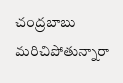చంద్రబాబు మరిచిపోతున్నారా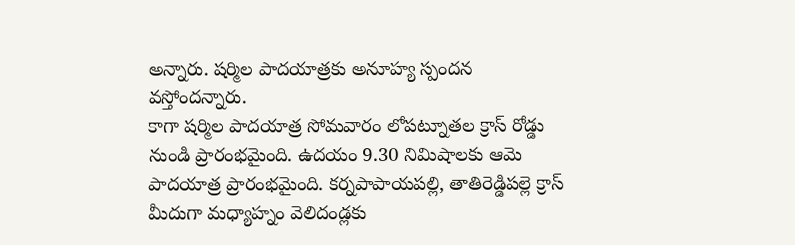అన్నారు. షర్మిల పాదయాత్రకు అనూహ్య స్పందన వస్తోందన్నారు.
కాగా షర్మిల పాదయాత్ర సోమవారం లోపట్నూతల క్రాస్ రోడ్డు నుండి ప్రారంభమైంది. ఉదయం 9.30 నిమిషాలకు ఆమె పాదయాత్ర ప్రారంభమైంది. కర్నపాపాయపల్లి, తాతిరెడ్డిపల్లె క్రాస్ మీదుగా మధ్యాహ్నం వెలిదండ్లకు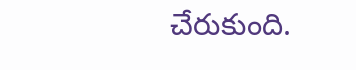చేరుకుంది.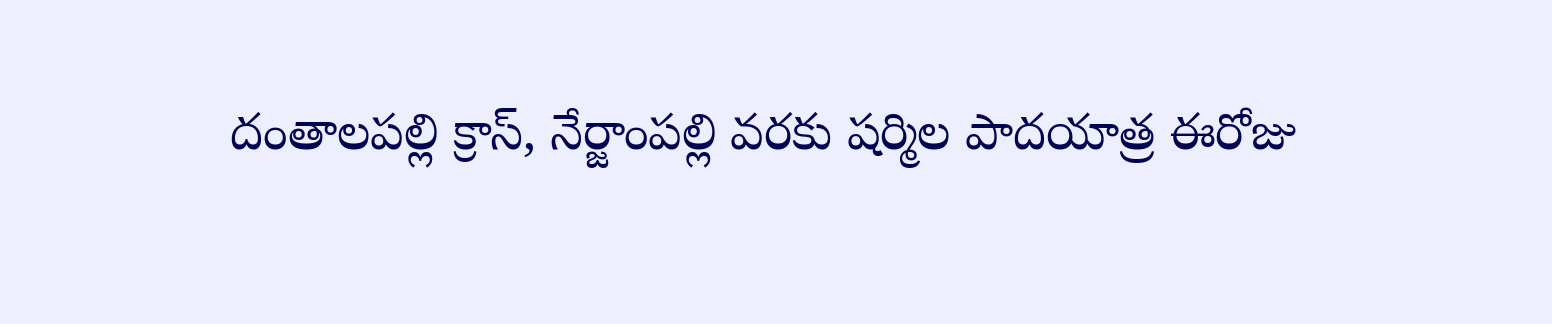దంతాలపల్లి క్రాస్, నేర్జాంపల్లి వరకు షర్మిల పాదయాత్ర ఈరోజు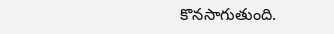కొనసాగుతుంది.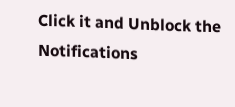Click it and Unblock the Notifications